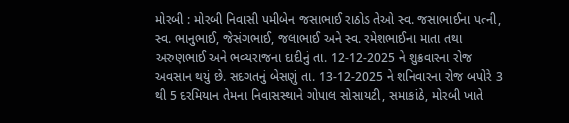મોરબી : મોરબી નિવાસી પમીબેન જસાભાઈ રાઠોડ તેઓ સ્વ. જસાભાઈના પત્ની, સ્વ. ભાનુભાઈ, જેસંગભાઈ, જલાભાઈ અને સ્વ. રમેશભાઈના માતા તથા અરુણભાઈ અને ભવ્યરાજના દાદીનું તા. 12-12-2025 ને શુક્રવારના રોજ અવસાન થયું છે. સદગતનું બેસણું તા. 13-12-2025 ને શનિવારના રોજ બપોરે 3 થી 5 દરમિયાન તેમના નિવાસસ્થાને ગોપાલ સોસાયટી, સમાકાંઠે, મોરબી ખાતે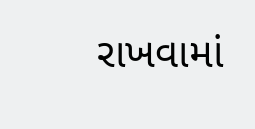રાખવામાં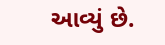આવ્યું છે.